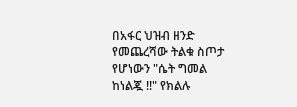በአፋር ህዝብ ዘንድ የመጨረሻው ትልቁ ስጦታ የሆነውን "ሴት ግመል ከነልጇ !!" የክልሉ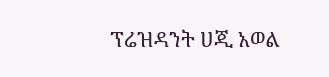ፕሬዝዳንት ሀጂ አወል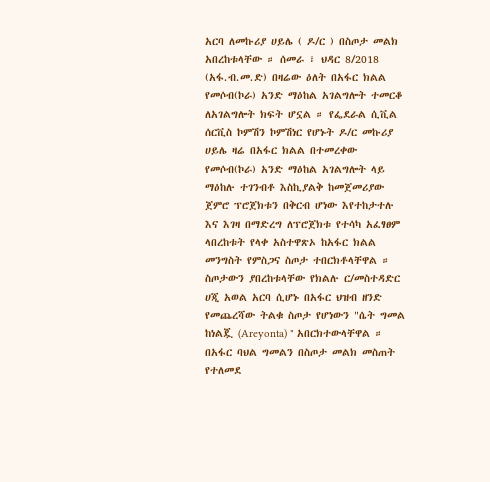አርባ ለመኩሪያ ሀይሌ ( ዶ/ር ) በስጦታ መልክ አበረከቱላቸው ። ሰመራ ፣ ህዳር 8/2018 (አፋ.ብ.መ.ድ) በዛሬው ዕለት በአፋር ክልል የመሶብ(ኮራ) አንድ ማዕከል አገልግሎት ተመርቆ ለአገልግሎት ክፍት ሆኗል ። የፌደራል ሲቪል ሰርቪስ ኮምሽን ኮምሽነር የሆኑት ዶ/ር መኩሪያ ሀይሌ ዛሬ በአፋር ክልል በተመረቀው የመሶብ(ኮራ) አንድ ማዕከል አገልግሎት ላይ ማዕከሉ ተገንብቶ እስኪያልቅ ከመጀመሪያው ጀምሮ ፕሮጀክቱን በቅርብ ሆነው እየተከታተሉ እና እገዛ በማድረግ ለፕሮጀክቱ የተሳካ አፈፃፀም ላበረከቱት የላቀ አስተዋጽኦ ከአፋር ክልል መንግስት የምስጋና ስጦታ ተበርክቶላቸዋል ። ስጦታውን ያበረከቱላቸው የክልሉ ር/መስተዳድር ሀጂ አወል አርባ ሲሆኑ በአፋር ህዝብ ዘንድ የመጨረሻው ትልቁ ስጦታ የሆነውን "ሴት ግመል ከነልጇ (Areyonta) " አበርክተውላቸዋል ። በአፋር ባህል ግመልን በስጦታ መልክ መስጠት የተለመደ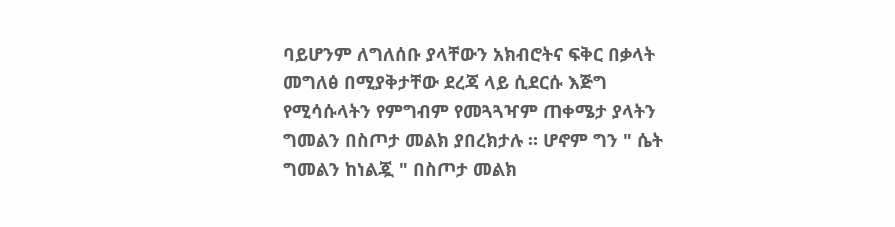ባይሆንም ለግለሰቡ ያላቸውን አክብሮትና ፍቅር በቃላት መግለፅ በሚያቅታቸው ደረጃ ላይ ሲደርሱ እጅግ የሚሳሱላትን የምግብም የመጓጓዣም ጠቀሜታ ያላትን ግመልን በስጦታ መልክ ያበረክታሉ ። ሆኖም ግን " ሴት ግመልን ከነልጇ " በስጦታ መልክ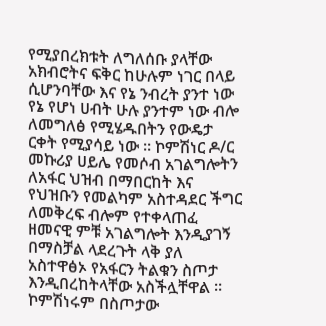የሚያበረክቱት ለግለሰቡ ያላቸው አክብሮትና ፍቅር ከሁሉም ነገር በላይ ሲሆንባቸው እና የኔ ንብረት ያንተ ነው የኔ የሆነ ሀብት ሁሉ ያንተም ነው ብሎ ለመግለፅ የሚሄዱበትን የውዴታ ርቀት የሚያሳይ ነው ። ኮምሽነር ዶ/ር መኩሪያ ሀይሌ የመሶብ አገልግሎትን ለአፋር ህዝብ በማበርከት እና የህዝቡን የመልካም አስተዳደር ችግር ለመቅረፍ ብሎም የተቀላጠፈ ዘመናዊ ምቹ አገልግሎት እንዲያገኝ በማስቻል ላደረጉት ላቅ ያለ አስተዋፅኦ የአፋርን ትልቁን ስጦታ እንዲበረከትላቸው አስችሏቸዋል ። ኮምሽነሩም በስጦታው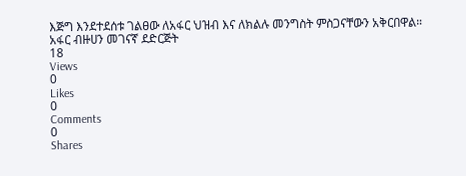እጅግ እንደተደሰቱ ገልፀው ለአፋር ህዝብ እና ለክልሉ መንግስት ምስጋናቸውን አቅርበዋል። አፋር ብዙሀን መገናኛ ደድርጅት
18
Views
0
Likes
0
Comments
0
Shares